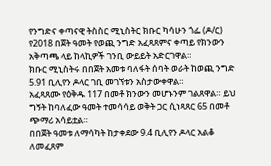የንግድና ቀጣናዊ ትስስር ሚኒስትር ክቡር ካሳሁን ጎፌ (ዶ/ር) የ2018 በጀት ዓመት የወጪ ንግድ አፈጻጸምና ቀጣይ የክንውን አቅጣጫ ላይ ከላኪዎች ገንቢ ውይይት አድርገዋል።
ክቡር ሚኒስትሩ በበጀት አመቱ ባለፋት ሰባት ወራት ከወጪ ንግድ 5.91 ቢሊየን ዶላር ገቢ መገኘቱን አስታውቀዋል።
አፈጻጸሙ የዕቅዱ 117 በመቶ ክንውን መሆኑንም ገልጸዋል። ይህ ግኝት ከባለፈው ዓመት ተመሳሳይ ወቅት ጋር ሲነጻጸር 65 በመቶ ጭማሪ አሳይቷል።
በበጀት ዓመቱ ለማሳካት ከታቀደው 9.4 ቢሊየን ዶላር አልቆ ለመፈጸም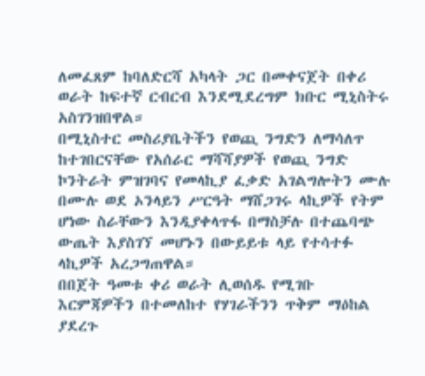ለመፈጸም ከባለድርሻ አካላት ጋር በመቀናጀት በቀሪ ወራት ከፍተኛ ርብርብ እንደሚደረግም ክቡር ሚኒስትሩ አስገንዝበዋል።
በሚኒስተር መስሪያቤትችን የወጪ ንግድን ለማሳለጥ ከተገበርናቸው የአሰራር ማሻሻያዎች የወጪ ንግድ ኮንትራት ምዝገባና የመላኪያ ፈቃድ አገልግሎትን ሙሉ በሙሉ ወደ ኦንላይን ሥርዓት ማሸጋገሩ ላኪዎች የትም ሆነው ስራቸውን እንዲያቀላጥፋ በማስቻሉ በተጨባጭ ውጤት እያስገኘ መሆኑን በውይይቱ ላይ የተሳተፉ ላኪዎች አረጋግጠዋል።
በበጀት ዓመቱ ቀሪ ወራት ሊወሰዱ የሚገቡ እርምጃዎችን በተመለከተ የሃገራችንን ጥቅም ማዕከል ያደረጉ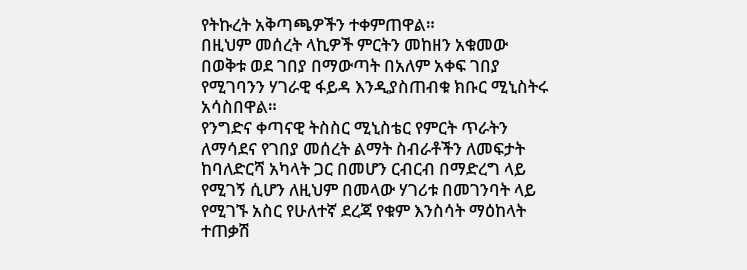የትኩረት አቅጣጫዎችን ተቀምጠዋል።
በዚህም መሰረት ላኪዎች ምርትን መከዘን አቁመው በወቅቱ ወደ ገበያ በማውጣት በአለም አቀፍ ገበያ የሚገባንን ሃገራዊ ፋይዳ እንዲያስጠብቁ ክቡር ሚኒስትሩ አሳስበዋል።
የንግድና ቀጣናዊ ትስስር ሚኒስቴር የምርት ጥራትን ለማሳደና የገበያ መሰረት ልማት ስብራቶችን ለመፍታት ከባለድርሻ አካላት ጋር በመሆን ርብርብ በማድረግ ላይ የሚገኝ ሲሆን ለዚህም በመላው ሃገሪቱ በመገንባት ላይ የሚገኙ አስር የሁለተኛ ደረጃ የቁም እንስሳት ማዕከላት ተጠቃሽ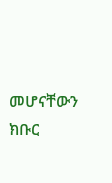መሆናቸውን ክቡር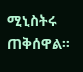ሚኒስትሩ ጠቅሰዋል።